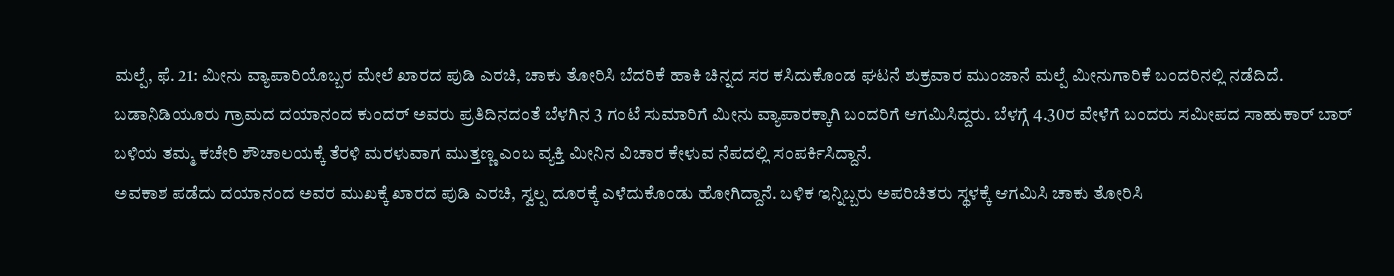ಮಲ್ಪೆ, ಫೆ. 21: ಮೀನು ವ್ಯಾಪಾರಿಯೊಬ್ಬರ ಮೇಲೆ ಖಾರದ ಪುಡಿ ಎರಚಿ, ಚಾಕು ತೋರಿಸಿ ಬೆದರಿಕೆ ಹಾಕಿ ಚಿನ್ನದ ಸರ ಕಸಿದುಕೊಂಡ ಘಟನೆ ಶುಕ್ರವಾರ ಮುಂಜಾನೆ ಮಲ್ಪೆ ಮೀನುಗಾರಿಕೆ ಬಂದರಿನಲ್ಲಿ ನಡೆದಿದೆ.
ಬಡಾನಿಡಿಯೂರು ಗ್ರಾಮದ ದಯಾನಂದ ಕುಂದರ್ ಅವರು ಪ್ರತಿದಿನದಂತೆ ಬೆಳಗಿನ 3 ಗಂಟೆ ಸುಮಾರಿಗೆ ಮೀನು ವ್ಯಾಪಾರಕ್ಕಾಗಿ ಬಂದರಿಗೆ ಆಗಮಿಸಿದ್ದರು. ಬೆಳಗ್ಗೆ 4.30ರ ವೇಳೆಗೆ ಬಂದರು ಸಮೀಪದ ಸಾಹುಕಾರ್ ಬಾರ್ ಬಳಿಯ ತಮ್ಮ ಕಚೇರಿ ಶೌಚಾಲಯಕ್ಕೆ ತೆರಳಿ ಮರಳುವಾಗ ಮುತ್ತಣ್ಣ ಎಂಬ ವ್ಯಕ್ತಿ ಮೀನಿನ ವಿಚಾರ ಕೇಳುವ ನೆಪದಲ್ಲಿ ಸಂಪರ್ಕಿಸಿದ್ದಾನೆ.
ಅವಕಾಶ ಪಡೆದು ದಯಾನಂದ ಅವರ ಮುಖಕ್ಕೆ ಖಾರದ ಪುಡಿ ಎರಚಿ, ಸ್ವಲ್ಪ ದೂರಕ್ಕೆ ಎಳೆದುಕೊಂಡು ಹೋಗಿದ್ದಾನೆ. ಬಳಿಕ ಇನ್ನಿಬ್ಬರು ಅಪರಿಚಿತರು ಸ್ಥಳಕ್ಕೆ ಆಗಮಿಸಿ ಚಾಕು ತೋರಿಸಿ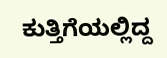ಕುತ್ತಿಗೆಯಲ್ಲಿದ್ದ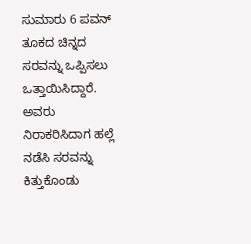ಸುಮಾರು 6 ಪವನ್ ತೂಕದ ಚಿನ್ನದ ಸರವನ್ನು ಒಪ್ಪಿಸಲು ಒತ್ತಾಯಿಸಿದ್ದಾರೆ. ಅವರು ನಿರಾಕರಿಸಿದಾಗ ಹಲ್ಲೆ ನಡೆಸಿ ಸರವನ್ನು ಕಿತ್ತುಕೊಂಡು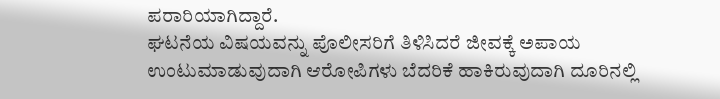ಪರಾರಿಯಾಗಿದ್ದಾರೆ.
ಘಟನೆಯ ವಿಷಯವನ್ನು ಪೊಲೀಸರಿಗೆ ತಿಳಿಸಿದರೆ ಜೀವಕ್ಕೆ ಅಪಾಯ ಉಂಟುಮಾಡುವುದಾಗಿ ಆರೋಪಿಗಳು ಬೆದರಿಕೆ ಹಾಕಿರುವುದಾಗಿ ದೂರಿನಲ್ಲಿ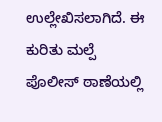ಉಲ್ಲೇಖಿಸಲಾಗಿದೆ. ಈ ಕುರಿತು ಮಲ್ಪೆ ಪೊಲೀಸ್ ಠಾಣೆಯಲ್ಲಿ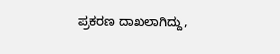ಪ್ರಕರಣ ದಾಖಲಾಗಿದ್ದು,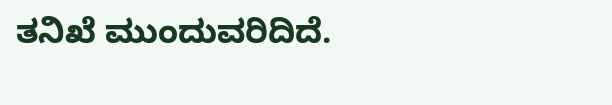ತನಿಖೆ ಮುಂದುವರಿದಿದೆ.